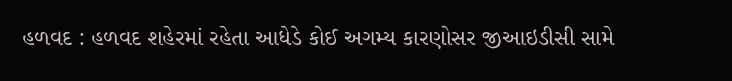હળવદ : હળવદ શહેરમાં રહેતા આધેડે કોઈ અગમ્ય કારણોસર જીઆઇડીસી સામે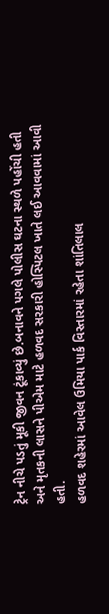ટ્રેન નીચે પડતું મૂકી જીવન ટૂંકાવ્યું છે.બનાવને પગલે પોલીસ ઘટના સ્થળે પહોંચી હતી અને મૃતકની લાસને પીએમ માટે હળવદ સરકારી હોસ્પિટલ ખાતે લઈ આવવામાં આવી હતી.
હળવદ શહેરમાં આવેલ ઉમિયા પાર્ક વિસ્તારમાં રહેતા શાંતિલાલ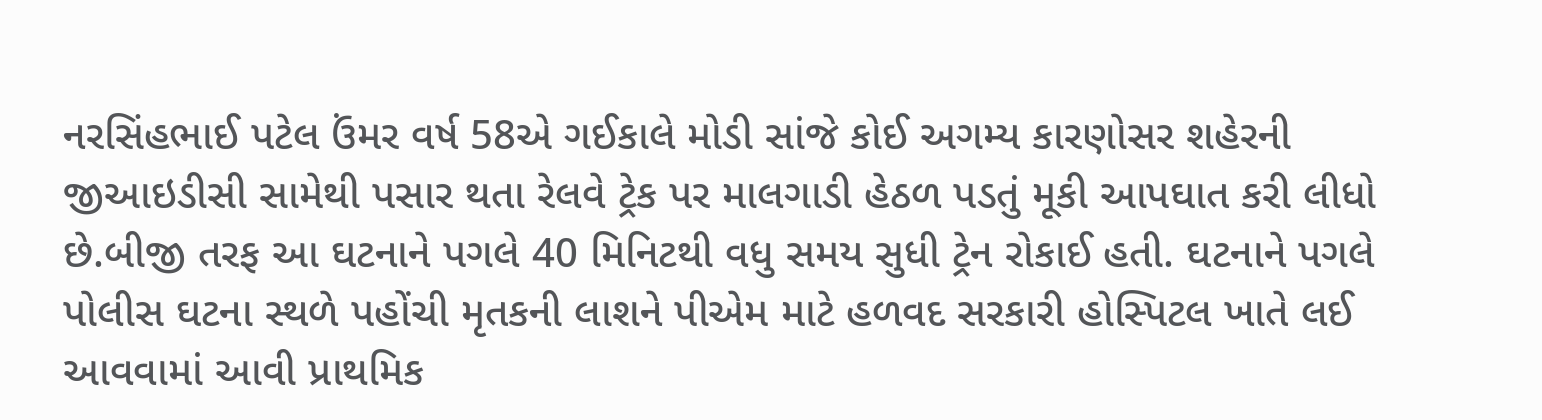નરસિંહભાઈ પટેલ ઉંમર વર્ષ 58એ ગઈકાલે મોડી સાંજે કોઈ અગમ્ય કારણોસર શહેરની જીઆઇડીસી સામેથી પસાર થતા રેલવે ટ્રેક પર માલગાડી હેઠળ પડતું મૂકી આપઘાત કરી લીધો છે.બીજી તરફ આ ઘટનાને પગલે 40 મિનિટથી વધુ સમય સુધી ટ્રેન રોકાઈ હતી. ઘટનાને પગલે પોલીસ ઘટના સ્થળે પહોંચી મૃતકની લાશને પીએમ માટે હળવદ સરકારી હોસ્પિટલ ખાતે લઈ આવવામાં આવી પ્રાથમિક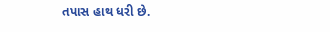તપાસ હાથ ધરી છે.